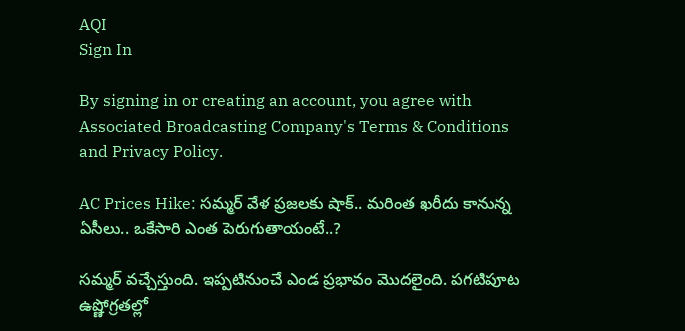AQI
Sign In

By signing in or creating an account, you agree with Associated Broadcasting Company's Terms & Conditions and Privacy Policy.

AC Prices Hike: సమ్మర్ వేళ ప్రజలకు షాక్.. మరింత ఖరీదు కానున్న ఏసీలు.. ఒకేసారి ఎంత పెరుగుతాయంటే..?

సమ్మర్ వచ్చేస్తుంది. ఇప్పటినుంచే ఎండ ప్రభావం మొదలైంది. పగటిపూట ఉష్ణోగ్రతల్లో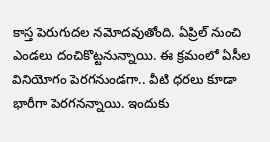కాస్త పెరుగుదల నమోదవుతోంది. ఏప్రిల్ నుంచి ఎండలు దంచికొట్టనున్నాయి. ఈ క్రమంలో ఏసీల వినియోగం పెరగనుండగా.. వీటి ధరలు కూడా భారీగా పెరగనన్నాయి. ఇందుకు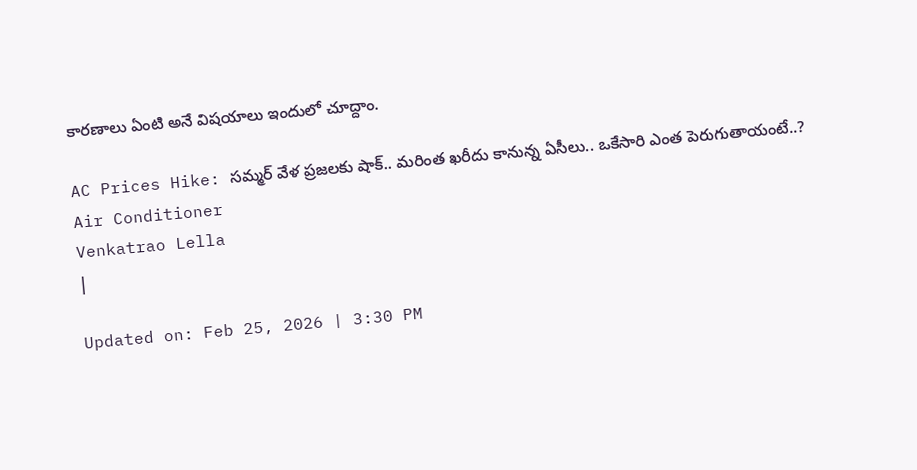కారణాలు ఏంటి అనే విషయాలు ఇందులో చూద్దాం.

AC Prices Hike: సమ్మర్ వేళ ప్రజలకు షాక్.. మరింత ఖరీదు కానున్న ఏసీలు.. ఒకేసారి ఎంత పెరుగుతాయంటే..?
Air Conditioner
Venkatrao Lella
|

Updated on: Feb 25, 2026 | 3:30 PM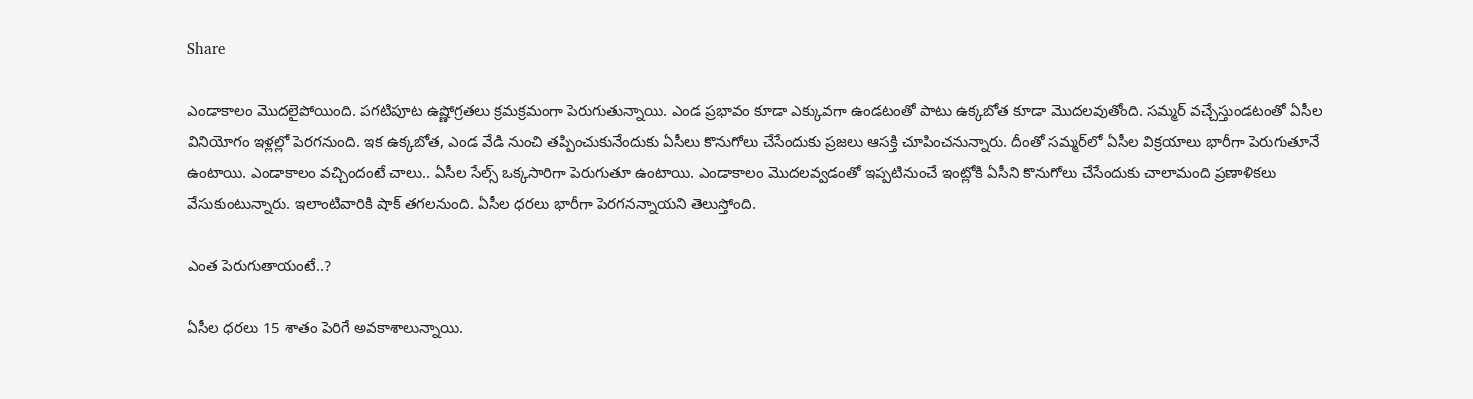Share

ఎండాకాలం మొదలైపోయింది. పగటిపూట ఉష్ణోగ్రతలు క్రమక్రమంగా పెరుగుతున్నాయి. ఎండ ప్రభావం కూడా ఎక్కువగా ఉండటంతో పాటు ఉక్కబోత కూడా మొదలవుతోంది. సమ్మర్ వచ్చేస్తుండటంతో ఏసీల వినియోగం ఇళ్లల్లో పెరగనుంది. ఇక ఉక్కబోత, ఎండ వేడి నుంచి తప్పించుకునేందుకు ఏసీలు కొనుగోలు చేసేందుకు ప్రజలు ఆసక్తి చూపించనున్నారు. దీంతో సమ్మర్‌లో ఏసీల విక్రయాలు భారీగా పెరుగుతూనే ఉంటాయి. ఎండాకాలం వచ్చిందంటే చాలు.. ఏసీల సేల్స్ ఒక్కసారిగా పెరుగుతూ ఉంటాయి. ఎండాకాలం మొదలవ్వడంతో ఇప్పటినుంచే ఇంట్లోకి ఏసీని కొనుగోలు చేసేందుకు చాలామంది ప్రణాళికలు వేసుకుంటున్నారు. ఇలాంటివారికి షాక్ తగలనుంది. ఏసీల ధరలు భారీగా పెరగనన్నాయని తెలుస్తోంది.

ఎంత పెరుగుతాయంటే..?

ఏసీల ధరలు 15 శాతం పెరిగే అవకాశాలున్నాయి.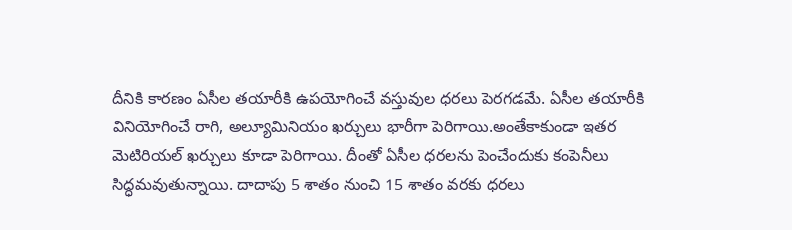దీనికి కారణం ఏసీల తయారీకి ఉపయోగించే వస్తువుల ధరలు పెరగడమే. ఏసీల తయారీకి వినియోగించే రాగి, అల్యూమినియం ఖర్చులు భారీగా పెరిగాయి.అంతేకాకుండా ఇతర మెటిరియల్ ఖర్చులు కూడా పెరిగాయి. దీంతో ఏసీల ధరలను పెంచేందుకు కంపెనీలు సిద్ధమవుతున్నాయి. దాదాపు 5 శాతం నుంచి 15 శాతం వరకు ధరలు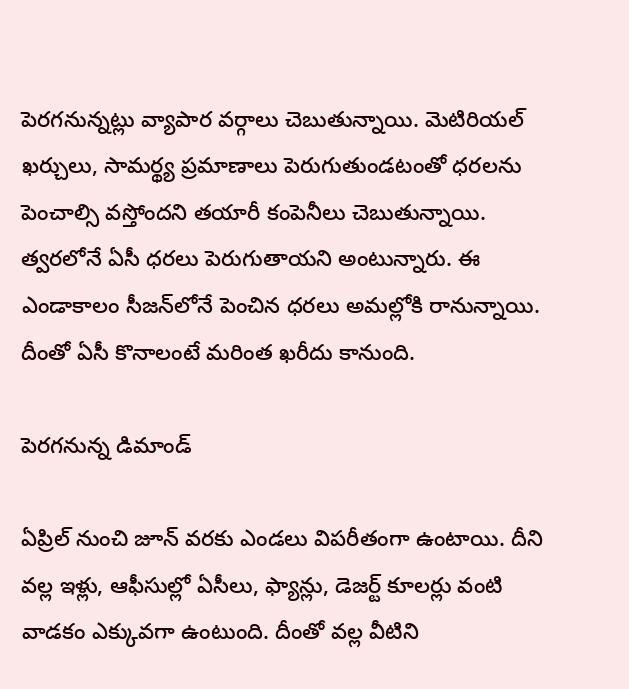పెరగనున్నట్లు వ్యాపార వర్గాలు చెబుతున్నాయి. మెటిరియల్ ఖర్చులు, సామర్థ్య ప్రమాణాలు పెరుగుతుండటంతో ధరలను పెంచాల్సి వస్తోందని తయారీ కంపెనీలు చెబుతున్నాయి. త్వరలోనే ఏసీ ధరలు పెరుగుతాయని అంటున్నారు. ఈ ఎండాకాలం సీజన్‌లోనే పెంచిన ధరలు అమల్లోకి రానున్నాయి. దీంతో ఏసీ కొనాలంటే మరింత ఖరీదు కానుంది.

పెరగనున్న డిమాండ్

ఏప్రిల్ నుంచి జూన్ వరకు ఎండలు విపరీతంగా ఉంటాయి. దీని వల్ల ఇళ్లు, ఆఫీసుల్లో ఏసీలు, ఫ్యాన్లు, డెజర్ట్ కూలర్లు వంటి వాడకం ఎక్కువగా ఉంటుంది. దీంతో వల్ల వీటిని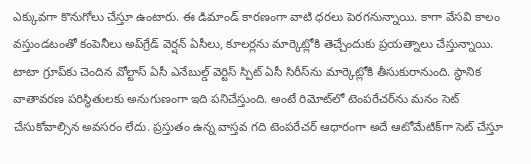ఎక్కువగా కొనుగోలు చేస్తూ ఉంటారు. ఈ డిమాండ్ కారణంగా వాటి ధరలు పెరగనున్నాయి. కాగా వేసవి కాలం వస్తుండటంతో కంపెనీలు అప్‌గ్రేడ్ వెర్షన్ ఏసీలు, కూలర్లను మార్కెట్లోకి తెచ్చేందుకు ప్రయత్నాలు చేస్తున్నాయి. టాటా గ్రూప్‌కు చెందిన వోల్టాస్ ఏసీ ఎనేబుల్డ్ వెర్టిస్ స్పిట్ ఏసీ సిరీస్‌ను మార్కెట్లోకి తీసుకురానుంది. స్థానిక వాతావరణ పరిస్థితులకు అనుగుణంగా ఇది పనిచేస్తుంది. అంటే రిమోట్‌లో టెంపరేచర్‌ను మనం సెట్ చేసుకోవాల్సిన అవసరం లేదు. ప్రస్తుతం ఉన్న వాస్తవ గది టెంపరేచర్ ఆధారంగా అదే ఆటోమేటిక్‌గా సెట్ చేస్తూ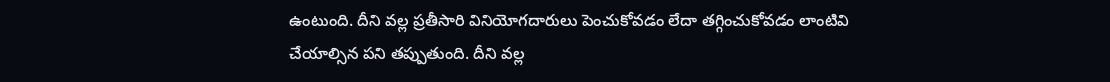ఉంటుంది. దీని వల్ల ప్రతీసారి వినియోగదారులు పెంచుకోవడం లేదా తగ్గించుకోవడం లాంటివి చేయాల్సిన పని తప్పుతుంది. దీని వల్ల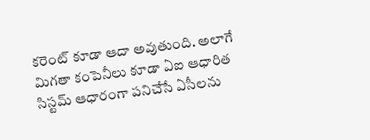కరెంట్ కూడా ఆదా అవుతుంది. అలాగే మిగతా కంపెనీలు కూడా ఏఐ ఆధారిత సిస్టమ్ ఆధారంగా పనిచేసే ఏసీలను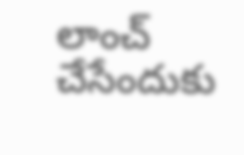లాంచ్ చేసేందుకు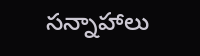సన్నాహాలు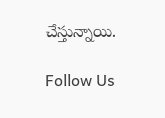చేస్తున్నాయి.

Follow Us